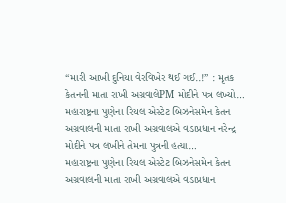“મારી આખી દુનિયા વેરવિખેર થઈ ગઈ..!” : મૃતક કેતનની માતા રાખી અગ્રવાલેPM મોદીને પત્ર લખ્યો…
મહારાષ્ટ્રના પુણેના રિયલ એસ્ટેટ બિઝનેસમેન કેતન અગ્રવાલની માતા રાખી અગ્રવાલએ વડાપ્રધાન નરેન્દ્ર મોદીને પત્ર લખીને તેમના પુત્રની હત્યા…
મહારાષ્ટ્રના પુણેના રિયલ એસ્ટેટ બિઝનેસમેન કેતન અગ્રવાલની માતા રાખી અગ્રવાલએ વડાપ્રધાન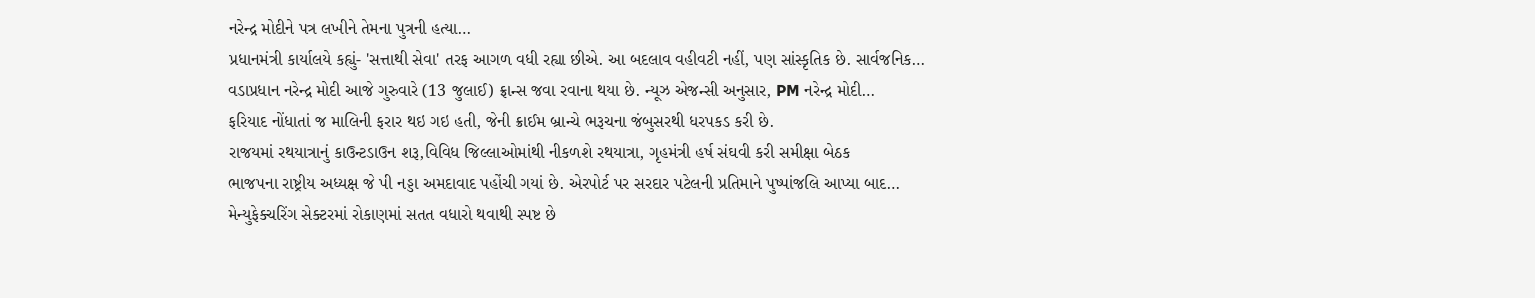નરેન્દ્ર મોદીને પત્ર લખીને તેમના પુત્રની હત્યા…
પ્રધાનમંત્રી કાર્યાલયે કહ્યું- 'સત્તાથી સેવા' તરફ આગળ વધી રહ્યા છીએ. આ બદલાવ વહીવટી નહીં, પણ સાંસ્કૃતિક છે. સાર્વજનિક…
વડાપ્રધાન નરેન્દ્ર મોદી આજે ગુરુવારે (13 જુલાઈ) ફ્રાન્સ જવા રવાના થયા છે. ન્યૂઝ એજન્સી અનુસાર, PM નરેન્દ્ર મોદી…
ફરિયાદ નોંધાતાં જ માલિની ફરાર થઇ ગઇ હતી, જેની ક્રાઈમ બ્રાન્ચે ભરૂચના જંબુસરથી ધરપકડ કરી છે.
રાજયમાં રથયાત્રાનું કાઉન્ટડાઉન શરૂ,વિવિધ જિલ્લાઓમાંથી નીકળશે રથયાત્રા, ગૃહમંત્રી હર્ષ સંઘવી કરી સમીક્ષા બેઠક
ભાજપના રાષ્ટ્રીય અધ્યક્ષ જે પી નડ્ડા અમદાવાદ પહોંચી ગયાં છે. એરપોર્ટ પર સરદાર પટેલની પ્રતિમાને પુષ્પાંજલિ આપ્યા બાદ…
મેન્યુફેક્ચરિંગ સેક્ટરમાં રોકાણમાં સતત વધારો થવાથી સ્પષ્ટ છે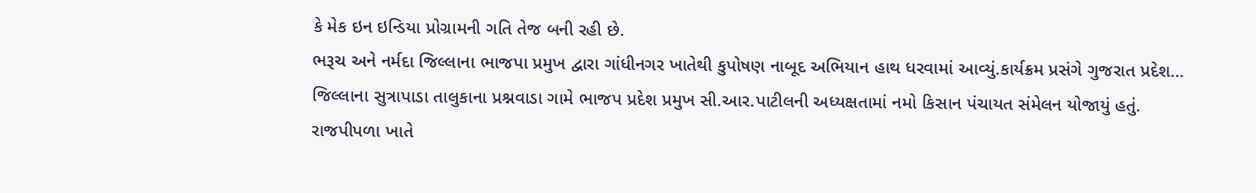કે મેક ઇન ઇન્ડિયા પ્રોગ્રામની ગતિ તેજ બની રહી છે.
ભરૂચ અને નર્મદા જિલ્લાના ભાજપા પ્રમુખ દ્વારા ગાંધીનગર ખાતેથી કુપોષણ નાબૂદ અભિયાન હાથ ધરવામાં આવ્યું.કાર્યક્રમ પ્રસંગે ગુજરાત પ્રદેશ…
જિલ્લાના સુત્રાપાડા તાલુકાના પ્રશ્નવાડા ગામે ભાજપ પ્રદેશ પ્રમુખ સી.આર.પાટીલની અધ્યક્ષતામાં નમો કિસાન પંચાયત સંમેલન યોજાયું હતું.
રાજપીપળા ખાતે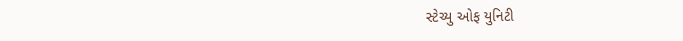સ્ટેચ્યુ ઓફ યુનિટી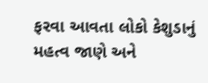ફરવા આવતા લોકો કેશુડાનું મહત્વ જાણે અને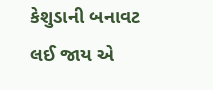કેશુડાની બનાવટ લઈ જાય એ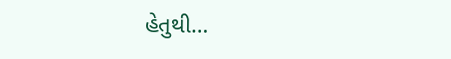હેતુથી…